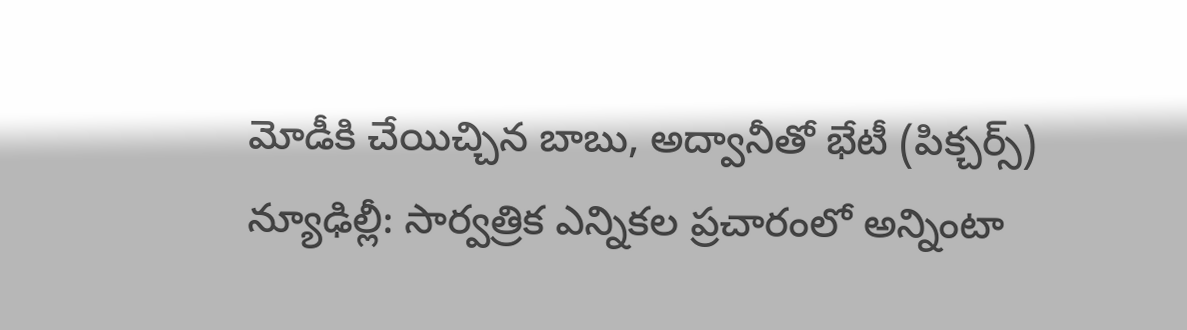మోడీకి చేయిచ్చిన బాబు, అద్వానీతో భేటీ (పిక్చర్స్)
న్యూఢిల్లీ: సార్వత్రిక ఎన్నికల ప్రచారంలో అన్నింటా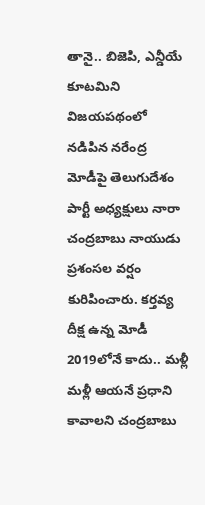తానై.. బిజెపి, ఎన్డీయే కూటమిని విజయపథంలో నడిపిన నరేంద్ర మోడీపై తెలుగుదేశం పార్టీ అధ్యక్షులు నారా చంద్రబాబు నాయుడు ప్రశంసల వర్షం కురిపించారు. కర్తవ్య దీక్ష ఉన్న మోడీ 2019లోనే కాదు.. మళ్లీ మళ్లీ ఆయనే ప్రధాని కావాలని చంద్రబాబు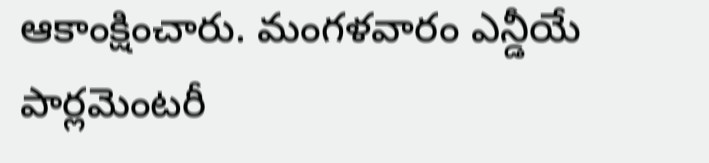ఆకాంక్షించారు. మంగళవారం ఎన్డీయే పార్లమెంటరీ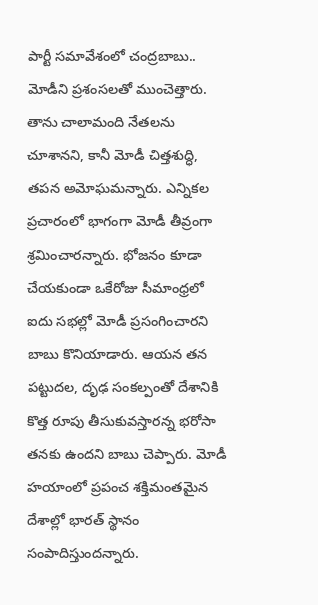పార్టీ సమావేశంలో చంద్రబాబు.. మోడీని ప్రశంసలతో ముంచెత్తారు.
తాను చాలామంది నేతలను చూశానని, కానీ మోడీ చిత్తశుద్ధి, తపన అమోఘమన్నారు. ఎన్నికల ప్రచారంలో భాగంగా మోడీ తీవ్రంగా శ్రమించారన్నారు. భోజనం కూడా చేయకుండా ఒకేరోజు సీమాంధ్రలో ఐదు సభల్లో మోడీ ప్రసంగించారని బాబు కొనియాడారు. ఆయన తన పట్టుదల, దృఢ సంకల్పంతో దేశానికి కొత్త రూపు తీసుకువస్తారన్న భరోసా తనకు ఉందని బాబు చెప్పారు. మోడీ హయాంలో ప్రపంచ శక్తిమంతమైన దేశాల్లో భారత్ స్థానం సంపాదిస్తుందన్నారు.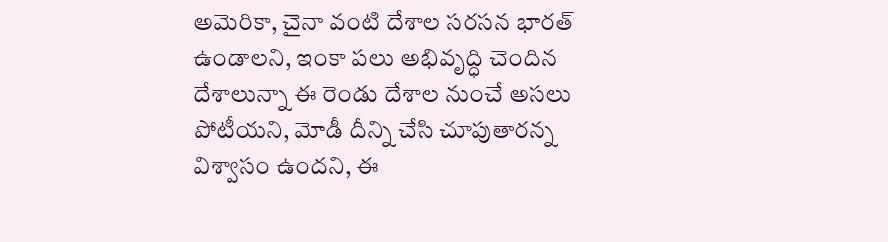అమెరికా, చైనా వంటి దేశాల సరసన భారత్ ఉండాలని, ఇంకా పలు అభివృద్ధి చెందిన దేశాలున్నా ఈ రెండు దేశాల నుంచే అసలు పోటీయని, మోడీ దీన్ని చేసి చూపుతారన్న విశ్వాసం ఉందని, ఈ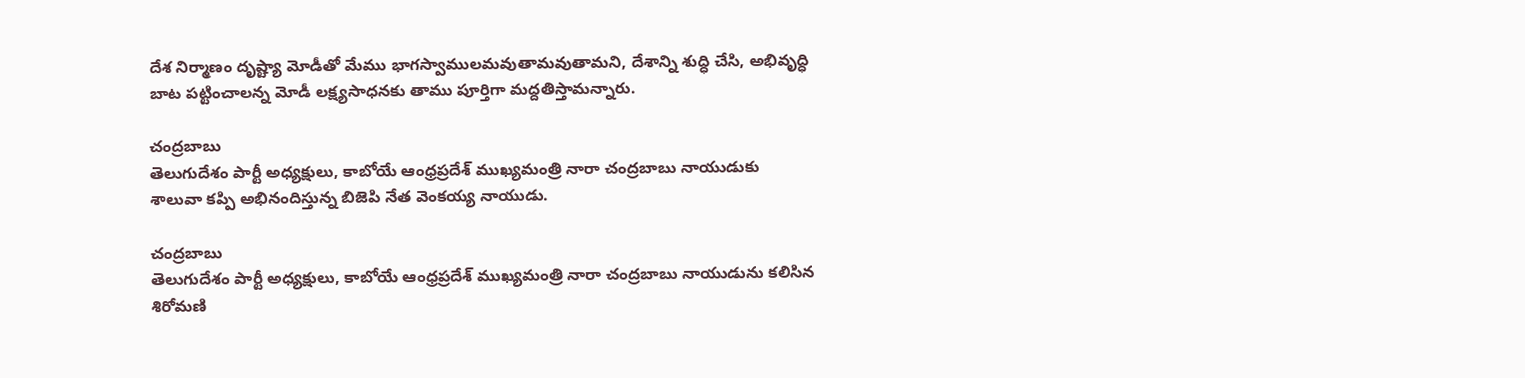దేశ నిర్మాణం దృష్ట్యా మోడీతో మేము భాగస్వాములమవుతామవుతామని, దేశాన్ని శుద్ధి చేసి, అభివృద్ధి బాట పట్టించాలన్న మోడీ లక్ష్యసాధనకు తాము పూర్తిగా మద్దతిస్తామన్నారు.

చంద్రబాబు
తెలుగుదేశం పార్టీ అధ్యక్షులు, కాబోయే ఆంధ్రప్రదేశ్ ముఖ్యమంత్రి నారా చంద్రబాబు నాయుడుకు శాలువా కప్పి అభినందిస్తున్న బిజెపి నేత వెంకయ్య నాయుడు.

చంద్రబాబు
తెలుగుదేశం పార్టీ అధ్యక్షులు, కాబోయే ఆంధ్రప్రదేశ్ ముఖ్యమంత్రి నారా చంద్రబాబు నాయుడును కలిసిన శిరోమణి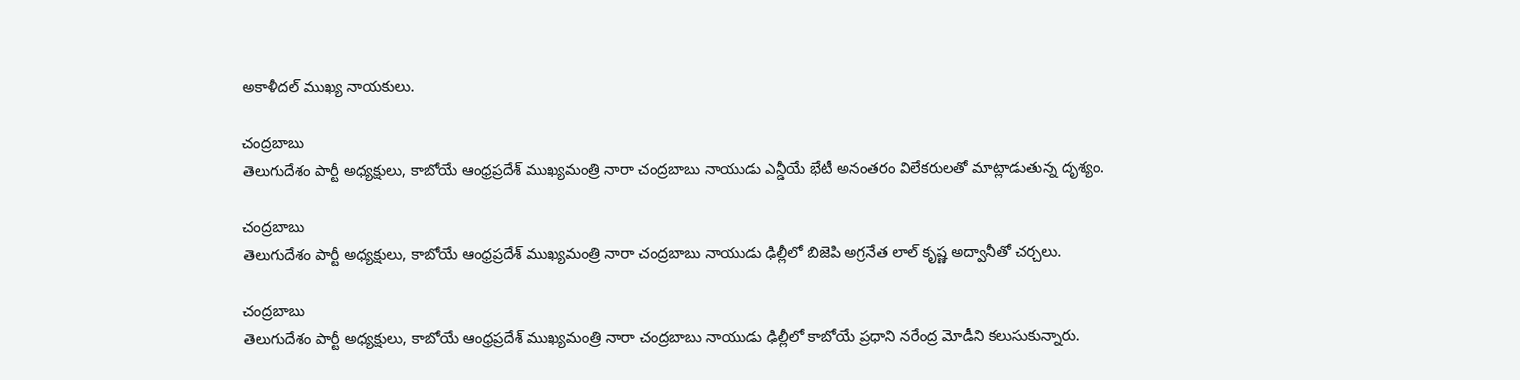అకాళీదల్ ముఖ్య నాయకులు.

చంద్రబాబు
తెలుగుదేశం పార్టీ అధ్యక్షులు, కాబోయే ఆంధ్రప్రదేశ్ ముఖ్యమంత్రి నారా చంద్రబాబు నాయుడు ఎన్డీయే భేటీ అనంతరం విలేకరులతో మాట్లాడుతున్న దృశ్యం.

చంద్రబాబు
తెలుగుదేశం పార్టీ అధ్యక్షులు, కాబోయే ఆంధ్రప్రదేశ్ ముఖ్యమంత్రి నారా చంద్రబాబు నాయుడు ఢిల్లీలో బిజెపి అగ్రనేత లాల్ కృష్ణ అద్వానీతో చర్చలు.

చంద్రబాబు
తెలుగుదేశం పార్టీ అధ్యక్షులు, కాబోయే ఆంధ్రప్రదేశ్ ముఖ్యమంత్రి నారా చంద్రబాబు నాయుడు ఢిల్లీలో కాబోయే ప్రధాని నరేంద్ర మోడీని కలుసుకున్నారు.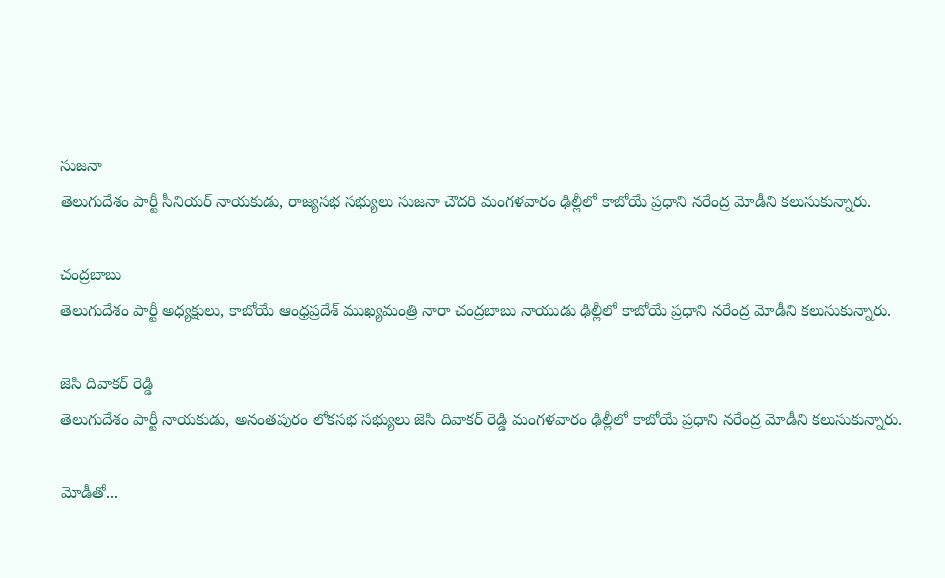సుజనా
తెలుగుదేశం పార్టీ సీనియర్ నాయకుడు, రాజ్యసభ సభ్యులు సుజనా చౌదరి మంగళవారం ఢిల్లీలో కాబోయే ప్రధాని నరేంద్ర మోడీని కలుసుకున్నారు.

చంద్రబాబు
తెలుగుదేశం పార్టీ అధ్యక్షులు, కాబోయే ఆంధ్రప్రదేశ్ ముఖ్యమంత్రి నారా చంద్రబాబు నాయుడు ఢిల్లీలో కాబోయే ప్రధాని నరేంద్ర మోడీని కలుసుకున్నారు.

జెసి దివాకర్ రెడ్డి
తెలుగుదేశం పార్టీ నాయకుడు, అనంతపురం లోకసభ సభ్యులు జెసి దివాకర్ రెడ్డి మంగళవారం ఢిల్లీలో కాబోయే ప్రధాని నరేంద్ర మోడీని కలుసుకున్నారు.

మోడీతో...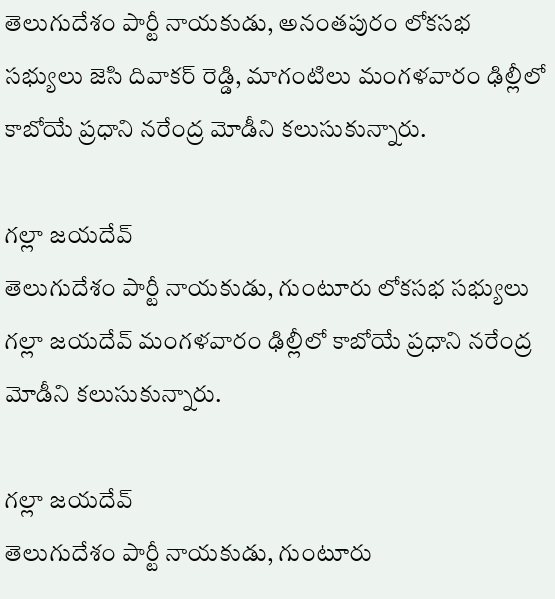తెలుగుదేశం పార్టీ నాయకుడు, అనంతపురం లోకసభ సభ్యులు జెసి దివాకర్ రెడ్డి, మాగంటిలు మంగళవారం ఢిల్లీలో కాబోయే ప్రధాని నరేంద్ర మోడీని కలుసుకున్నారు.

గల్లా జయదేవ్
తెలుగుదేశం పార్టీ నాయకుడు, గుంటూరు లోకసభ సభ్యులు గల్లా జయదేవ్ మంగళవారం ఢిల్లీలో కాబోయే ప్రధాని నరేంద్ర మోడీని కలుసుకున్నారు.

గల్లా జయదేవ్
తెలుగుదేశం పార్టీ నాయకుడు, గుంటూరు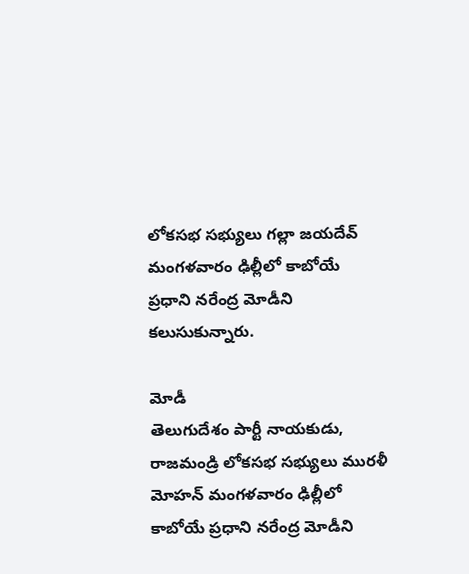లోకసభ సభ్యులు గల్లా జయదేవ్ మంగళవారం ఢిల్లీలో కాబోయే ప్రధాని నరేంద్ర మోడీని కలుసుకున్నారు.

మోడీ
తెలుగుదేశం పార్టీ నాయకుడు, రాజమండ్రి లోకసభ సభ్యులు మురళీ మోహన్ మంగళవారం ఢిల్లీలో కాబోయే ప్రధాని నరేంద్ర మోడీని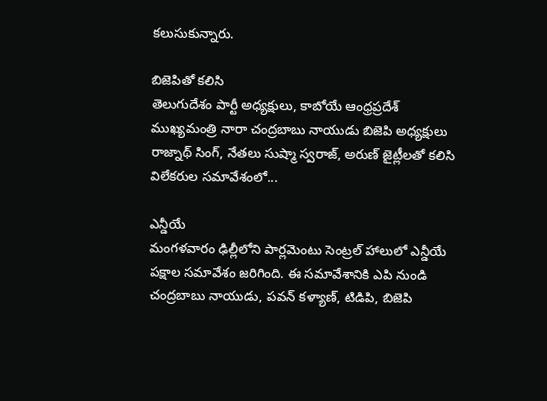కలుసుకున్నారు.

బిజెపితో కలిసి
తెలుగుదేశం పార్టీ అధ్యక్షులు, కాబోయే ఆంధ్రప్రదేశ్ ముఖ్యమంత్రి నారా చంద్రబాబు నాయుడు బిజెపి అధ్యక్షులు రాజ్నాథ్ సింగ్, నేతలు సుష్మా స్వరాజ్, అరుణ్ జైట్లీలతో కలిసి విలేకరుల సమావేశంలో...

ఎన్డీయే
మంగళవారం ఢిల్లీలోని పార్లమెంటు సెంట్రల్ హాలులో ఎన్డీయే పక్షాల సమావేశం జరిగింది. ఈ సమావేశానికి ఎపి నుండి చంద్రబాబు నాయుడు, పవన్ కళ్యాణ్, టిడిపి, బిజెపి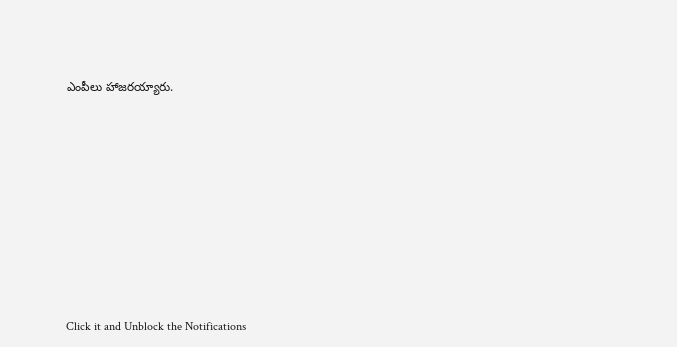ఎంపీలు హాజరయ్యారు.












Click it and Unblock the Notifications